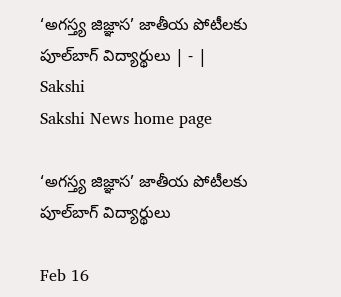‘అగస్త్య జిజ్ఞాస’ జాతీయ పోటీలకు పూల్‌బాగ్‌ విద్యార్థులు | - | Sakshi
Sakshi News home page

‘అగస్త్య జిజ్ఞాస’ జాతీయ పోటీలకు పూల్‌బాగ్‌ విద్యార్థులు

Feb 16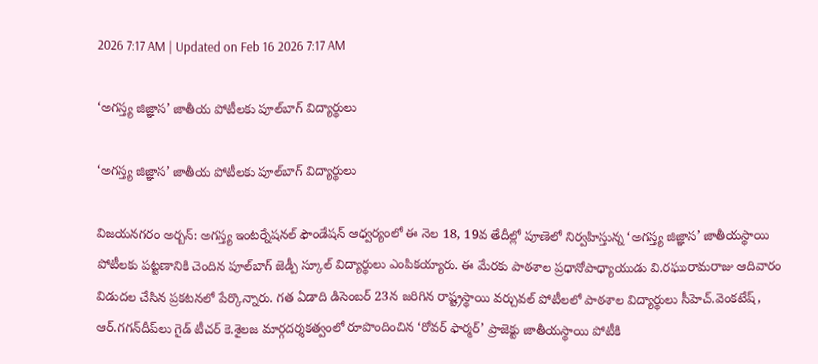2026 7:17 AM | Updated on Feb 16 2026 7:17 AM

‘అగస్త్య జిజ్ఞాస’ జాతీయ పోటీలకు పూల్‌బాగ్‌ విద్యార్థులు

‘అగస్త్య జిజ్ఞాస’ జాతీయ పోటీలకు పూల్‌బాగ్‌ విద్యార్థులు

విజయనగరం అర్బన్‌: అగస్త్య ఇంటర్నేషనల్‌ ఫౌండేషన్‌ ఆధ్వర్యంలో ఈ నెల 18, 19వ తేదీల్లో పూణెలో నిర్వహిస్తున్న ‘అగస్త్య జిజ్ఞాస’ జాతీయస్థాయి పోటీలకు పట్టణానికి చెందిన పూల్‌బాగ్‌ జెడ్పీ స్కూల్‌ విద్యార్థులు ఎంపికయ్యారు. ఈ మేరకు పాఠశాల ప్రధానోపాధ్యాయుడు వి.రఘురామరాజు ఆదివారం విడుదల చేసిన ప్రకటనలో పేర్కొన్నారు. గత ఏడాది డిసెంబర్‌ 23న జరిగిన రాష్ట్రస్థాయి వర్చువల్‌ పోటీలలో పాఠశాల విద్యార్థులు సీహెచ్‌.వెంకటేష్‌, ఆర్‌.గగన్‌దీప్‌లు గైడ్‌ టీచర్‌ కె.శైలజ మార్గదర్శకత్వంలో రూపొందించిన ‘రోవర్‌ ఫార్మర్‌’ ప్రాజెక్టు జాతీయస్థాయి పోటీకి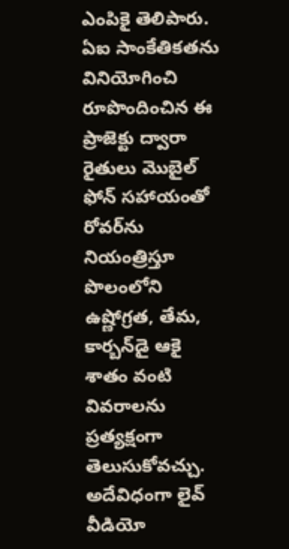ఎంపికై తెలిపారు. ఏఐ సాంకేతికతను వినియోగించి రూపొందించిన ఈ ప్రాజెక్టు ద్వారా రైతులు మొబైల్‌ ఫోన్‌ సహాయంతో రోవర్‌ను నియంత్రిస్తూ పొలంలోని ఉష్ణోగ్రత, తేమ, కార్బన్‌డై ఆకై శాతం వంటి వివరాలను ప్రత్యక్షంగా తెలుసుకోవచ్చు. అదేవిధంగా లైవ్‌ వీడియో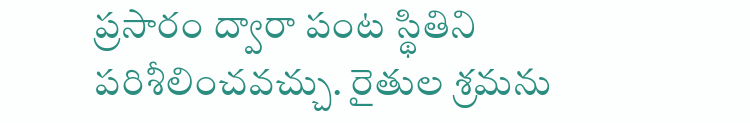ప్రసారం ద్వారా పంట స్థితిని పరిశీలించవచ్చు. రైతుల శ్రమను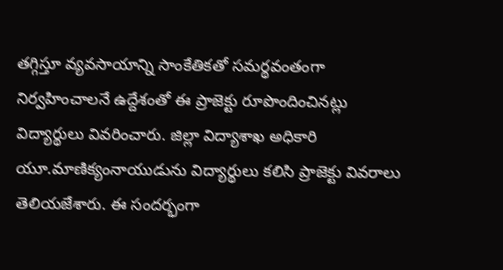తగ్గిస్తూ వ్యవసాయాన్ని సాంకేతికతో సమర్థవంతంగా నిర్వహించాలనే ఉద్దేశంతో ఈ ప్రాజెక్టు రూపొందించినట్లు విద్యార్థులు వివరించారు. జిల్లా విద్యాశాఖ అధికారి యూ.మాణిక్యంనాయుడును విద్యార్థులు కలిసి ప్రాజెక్టు వివరాలు తెలియజేశారు. ఈ సందర్భంగా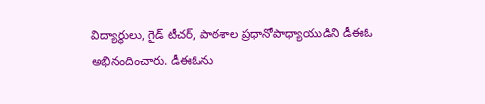విద్యార్థులు, గైడ్‌ టీచర్‌, పాఠశాల ప్రధానోపాధ్యాయుడిని డీఈఓ అభినందించారు. డీఈఓను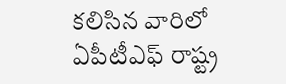కలిసిన వారిలో ఏపీటీఎఫ్‌ రాష్ట్ర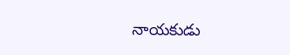నాయకుడు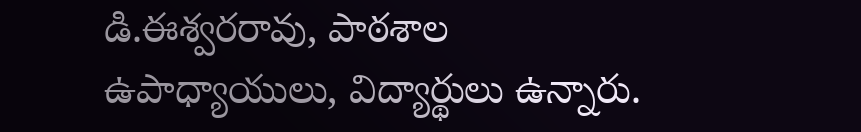డి.ఈశ్వరరావు, పాఠశాల ఉపాధ్యాయులు, విద్యార్థులు ఉన్నారు.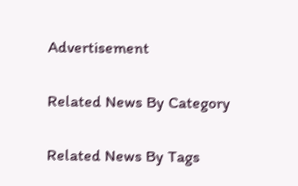Advertisement

Related News By Category

Related News By Tags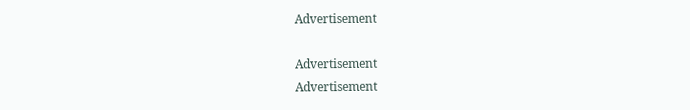Advertisement

Advertisement
Advertisement